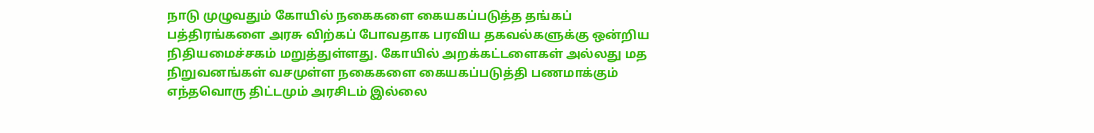நாடு முழுவதும் கோயில் நகைகளை கையகப்படுத்த தங்கப் பத்திரங்களை அரசு விற்கப் போவதாக பரவிய தகவல்களுக்கு ஒன்றிய நிதியமைச்சகம் மறுத்துள்ளது. கோயில் அறக்கட்டளைகள் அல்லது மத நிறுவனங்கள் வசமுள்ள நகைகளை கையகப்படுத்தி பணமாக்கும் எந்தவொரு திட்டமும் அரசிடம் இல்லை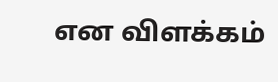என விளக்கம்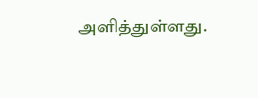அளித்துள்ளது.